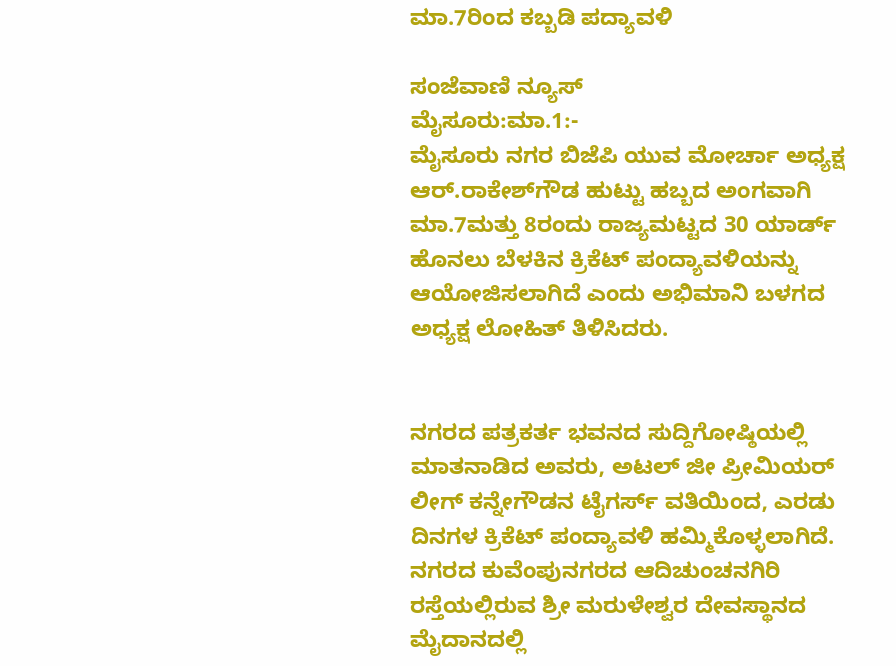ಮಾ.7ರಿಂದ ಕಬ್ಬಡಿ ಪದ್ಯಾವಳಿ

ಸಂಜೆವಾಣಿ ನ್ಯೂಸ್
ಮೈಸೂರು:ಮಾ.1:-
ಮೈಸೂರು ನಗರ ಬಿಜೆಪಿ ಯುವ ಮೋರ್ಚಾ ಅಧ್ಯಕ್ಷ ಆರ್.ರಾಕೇಶ್‍ಗೌಡ ಹುಟ್ಟು ಹಬ್ಬದ ಅಂಗವಾಗಿ ಮಾ.7ಮತ್ತು 8ರಂದು ರಾಜ್ಯಮಟ್ಟದ 30 ಯಾರ್ಡ್ ಹೊನಲು ಬೆಳಕಿನ ಕ್ರಿಕೆಟ್ ಪಂದ್ಯಾವಳಿಯನ್ನು ಆಯೋಜಿಸಲಾಗಿದೆ ಎಂದು ಅಭಿಮಾನಿ ಬಳಗದ ಅಧ್ಯಕ್ಷ ಲೋಹಿತ್ ತಿಳಿಸಿದರು.


ನಗರದ ಪತ್ರಕರ್ತ ಭವನದ ಸುದ್ದಿಗೋಷ್ಠಿಯಲ್ಲಿ ಮಾತನಾಡಿದ ಅವರು, ಅಟಲ್ ಜೀ ಪ್ರೀಮಿಯರ್ ಲೀಗ್ ಕನ್ನೇಗೌಡನ ಟೈಗರ್ಸ್ ವತಿಯಿಂದ, ಎರಡು ದಿನಗಳ ಕ್ರಿಕೆಟ್ ಪಂದ್ಯಾವಳಿ ಹಮ್ಮಿಕೊಳ್ಳಲಾಗಿದೆ. ನಗರದ ಕುವೆಂಪುನಗರದ ಆದಿಚುಂಚನಗಿರಿ ರಸ್ತೆಯಲ್ಲಿರುವ ಶ್ರೀ ಮರುಳೇಶ್ವರ ದೇವಸ್ಥಾನದ ಮೈದಾನದಲ್ಲಿ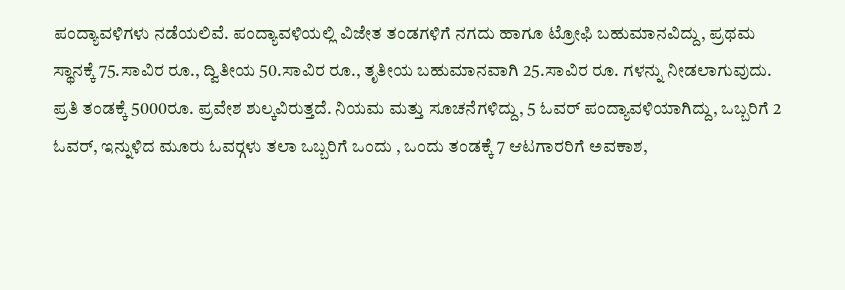ಪಂದ್ಯಾವಳಿಗಳು ನಡೆಯಲಿವೆ. ಪಂದ್ಯಾವಳಿಯಲ್ಲಿ ವಿಜೇತ ತಂಡಗಳಿಗೆ ನಗದು ಹಾಗೂ ಟ್ರೋಫಿ ಬಹುಮಾನವಿದ್ದು, ಪ್ರಥಮ ಸ್ಥಾನಕ್ಕೆ 75.ಸಾವಿರ ರೂ., ದ್ವಿತೀಯ 50.ಸಾವಿರ ರೂ., ತೃತೀಯ ಬಹುಮಾನವಾಗಿ 25.ಸಾವಿರ ರೂ. ಗಳನ್ನು ನೀಡಲಾಗುವುದು. ಪ್ರತಿ ತಂಡಕ್ಕೆ 5000ರೂ. ಪ್ರವೇಶ ಶುಲ್ಕವಿರುತ್ತದೆ. ನಿಯಮ ಮತ್ತು ಸೂಚನೆಗಳಿದ್ದು, 5 ಓವರ್ ಪಂದ್ಯಾವಳಿಯಾಗಿದ್ದು, ಒಬ್ಬರಿಗೆ 2 ಓವರ್, ಇನ್ನುಳಿದ ಮೂರು ಓವರ್‍ಗಳು ತಲಾ ಒಬ್ಬರಿಗೆ ಒಂದು , ಒಂದು ತಂಡಕ್ಕೆ 7 ಆಟಗಾರರಿಗೆ ಅವಕಾಶ,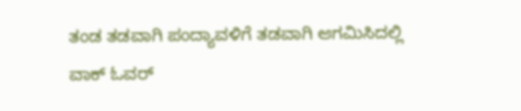ತಂಡ ತಡವಾಗಿ ಪಂದ್ಯಾವಳಿಗೆ ತಡವಾಗಿ ಆಗಮಿಸಿದಲ್ಲಿ ವಾಕ್ ಓವರ್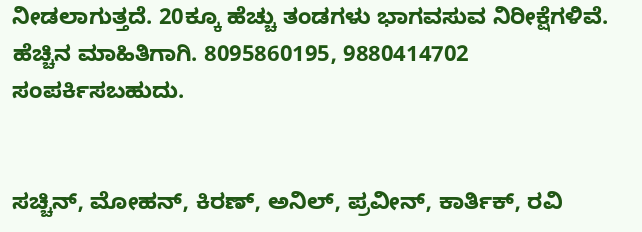ನೀಡಲಾಗುತ್ತದೆ. 20ಕ್ಕೂ ಹೆಚ್ಚು ತಂಡಗಳು ಭಾಗವಸುವ ನಿರೀಕ್ಷೆಗಳಿವೆ. ಹೆಚ್ಚಿನ ಮಾಹಿತಿಗಾಗಿ. 8095860195, 9880414702 ಸಂಪರ್ಕಿಸಬಹುದು.


ಸಚ್ಚಿನ್, ಮೋಹನ್, ಕಿರಣ್, ಅನಿಲ್, ಪ್ರವೀನ್, ಕಾರ್ತಿಕ್, ರವಿ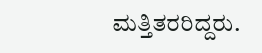ಮತ್ತಿತರರಿದ್ದರು.